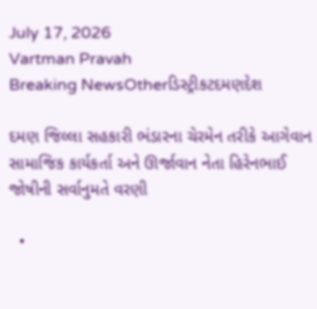July 17, 2026
Vartman Pravah
Breaking NewsOtherડિસ્ટ્રીકટદમણદેશ

દમણ જિલ્લા સહકારી ભંડારના ચેરમેન તરીકે આગેવાન સામાજિક કાર્યકર્તા અને ઊર્જાવાન નેતા હિરેનભાઈ જોષીની સર્વાનુમતે વરણી

  •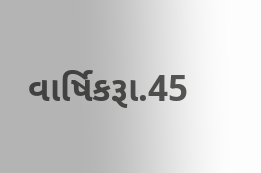વાર્ષિકરૂા.45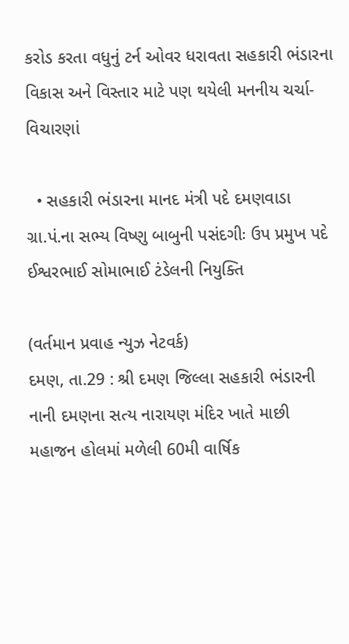કરોડ કરતા વધુનું ટર્ન ઓવર ધરાવતા સહકારી ભંડારના વિકાસ અને વિસ્‍તાર માટે પણ થયેલી મનનીય ચર્ચા-વિચારણાં

  • સહકારી ભંડારના માનદ મંત્રી પદે દમણવાડા ગ્રા.પં.ના સભ્‍ય વિષ્‍ણુ બાબુની પસંદગીઃ ઉપ પ્રમુખ પદે ઈશ્વરભાઈ સોમાભાઈ ટંડેલની નિયુક્‍તિ

(વર્તમાન પ્રવાહ ન્‍યુઝ નેટવર્ક)
દમણ, તા.29 : શ્રી દમણ જિલ્લા સહકારી ભંડારની નાની દમણના સત્‍ય નારાયણ મંદિર ખાતે માછી મહાજન હોલમાં મળેલી 60મી વાર્ષિક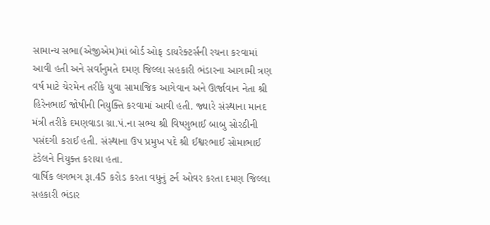સામાન્‍ય સભા(એજીએમ)માં બોર્ડ ઓફ ડાયરેક્‍ટર્સની રચના કરવામાં આવી હતી અને સર્વાંનુમતે દમણ જિલ્લા સહકારી ભંડારના આગામી ત્રણ વર્ષ માટે ચેરમેન તરીકે યુવા સામાજિક આગેવાન અને ઊર્જાવાન નેતા શ્રી હિરેનભાઈ જોષીની નિયુક્‍તિ કરવામાં આવી હતી. જ્‍યારે સંસ્‍થાના માનદ મંત્રી તરીકે દમણવાડા ગ્રા.પં.ના સભ્‍ય શ્રી વિષ્‍ણુભાઈ બાબુ સોરઠીની પસંદગી કરાઈ હતી. સંસ્‍થાના ઉપ પ્રમુખ પદે શ્રી ઈશ્વરભાઈ સોમાભાઈ ટંડેલને નિયુક્‍ત કરાયા હતા.
વાર્ષિક લગભગ રૂા.45 કરોડ કરતા વધુનું ટર્ન ઓવર કરતા દમણ જિલ્લા સહકારી ભંડાર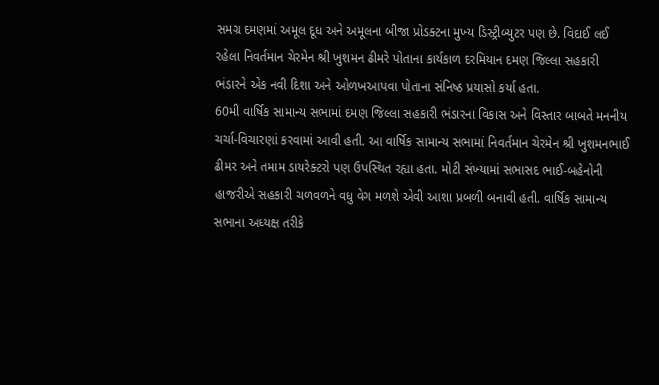સમગ્ર દમણમાં અમૂલ દૂધ અને અમૂલના બીજા પ્રોડક્‍ટના મુખ્‍ય ડિસ્‍ટ્રીબ્‍યુટર પણ છે. વિદાઈ લઈ રહેલા નિવર્તમાન ચેરમેન શ્રી ખુશમન ઢીમરે પોતાના કાર્યકાળ દરમિયાન દમણ જિલ્લા સહકારી ભંડારને એક નવી દિશા અને ઓળખઆપવા પોતાના સંનિષ્‍ઠ પ્રયાસો કર્યા હતા.
60મી વાર્ષિક સામાન્‍ય સભામાં દમણ જિલ્લા સહકારી ભંડારના વિકાસ અને વિસ્‍તાર બાબતે મનનીય ચર્ચા-વિચારણાં કરવામાં આવી હતી. આ વાર્ષિક સામાન્‍ય સભામાં નિવર્તમાન ચેરમેન શ્રી ખુશમનભાઈ ઢીમર અને તમામ ડાયરેક્‍ટરો પણ ઉપસ્‍થિત રહ્યા હતા. મોટી સંખ્‍યામાં સભાસદ ભાઈ-બહેનોની હાજરીએ સહકારી ચળવળને વધુ વેગ મળશે એવી આશા પ્રબળી બનાવી હતી. વાર્ષિક સામાન્‍ય સભાના અધ્‍યક્ષ તરીકે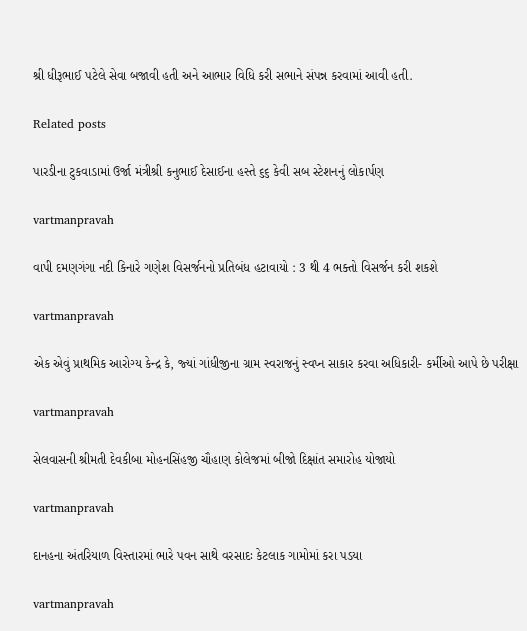શ્રી ધીરૂભાઈ પટેલે સેવા બજાવી હતી અને આભાર વિધિ કરી સભાને સંપન્ન કરવામાં આવી હતી.

Related posts

પારડીના ટુકવાડામાં ઉર્જા મંત્રીશ્રી કનુભાઈ દેસાઈના હસ્તે ૬૬ કેવી સબ સ્ટેશનનું લોકાર્પણ

vartmanpravah

વાપી દમણગંગા નદી કિનારે ગણેશ વિસર્જનનો પ્રતિબંધ હટાવાયો : 3 થી 4 ભક્‍તો વિસર્જન કરી શકશે

vartmanpravah

એક એવું પ્રાથમિક આરોગ્‍ય કેન્‍દ્ર કે, જ્‍યાં ગાંધીજીના ગ્રામ સ્‍વરાજનું સ્‍વપ્‍ન સાકાર કરવા અધિકારી- કર્મીઓ આપે છે પરીક્ષા

vartmanpravah

સેલવાસની શ્રીમતી દેવકીબા મોહનસિંહજી ચૌહાણ કોલેજમાં બીજો દિક્ષાંત સમારોહ યોજાયો

vartmanpravah

દાનહના અંતરિયાળ વિસ્‍તારમાં ભારે પવન સાથે વરસાદઃ કેટલાક ગામોમાં કરા પડયા

vartmanpravah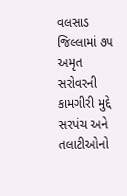વલસાડ જિલ્લામાં ૭૫ અમૃત સરોવરની કામગીરી મુદ્દે સરપંચ અને તલાટીઓનો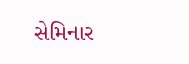સેમિનાર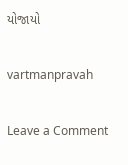યોજાયો

vartmanpravah

Leave a Comment